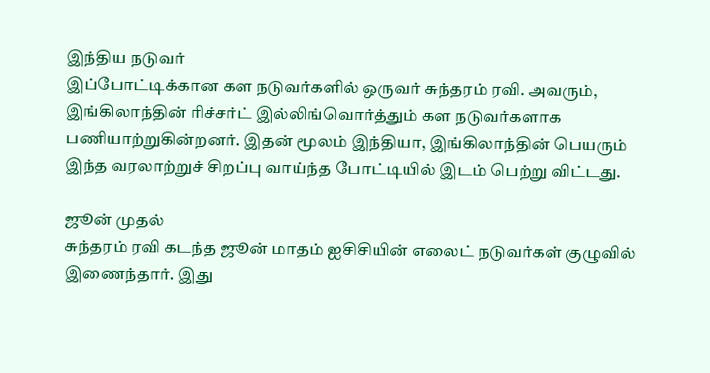இந்திய நடுவர்
இப்போட்டிக்கான கள நடுவர்களில் ஒருவர் சுந்தரம் ரவி. அவரும், இங்கிலாந்தின் ரிச்சர்ட் இல்லிங்வொர்த்தும் கள நடுவர்களாக பணியாற்றுகின்றனர். இதன் மூலம் இந்தியா, இங்கிலாந்தின் பெயரும் இந்த வரலாற்றுச் சிறப்பு வாய்ந்த போட்டியில் இடம் பெற்று விட்டது.

ஜூன் முதல்
சுந்தரம் ரவி கடந்த ஜூன் மாதம் ஐசிசியின் எலைட் நடுவர்கள் குழுவில் இணைந்தார். இது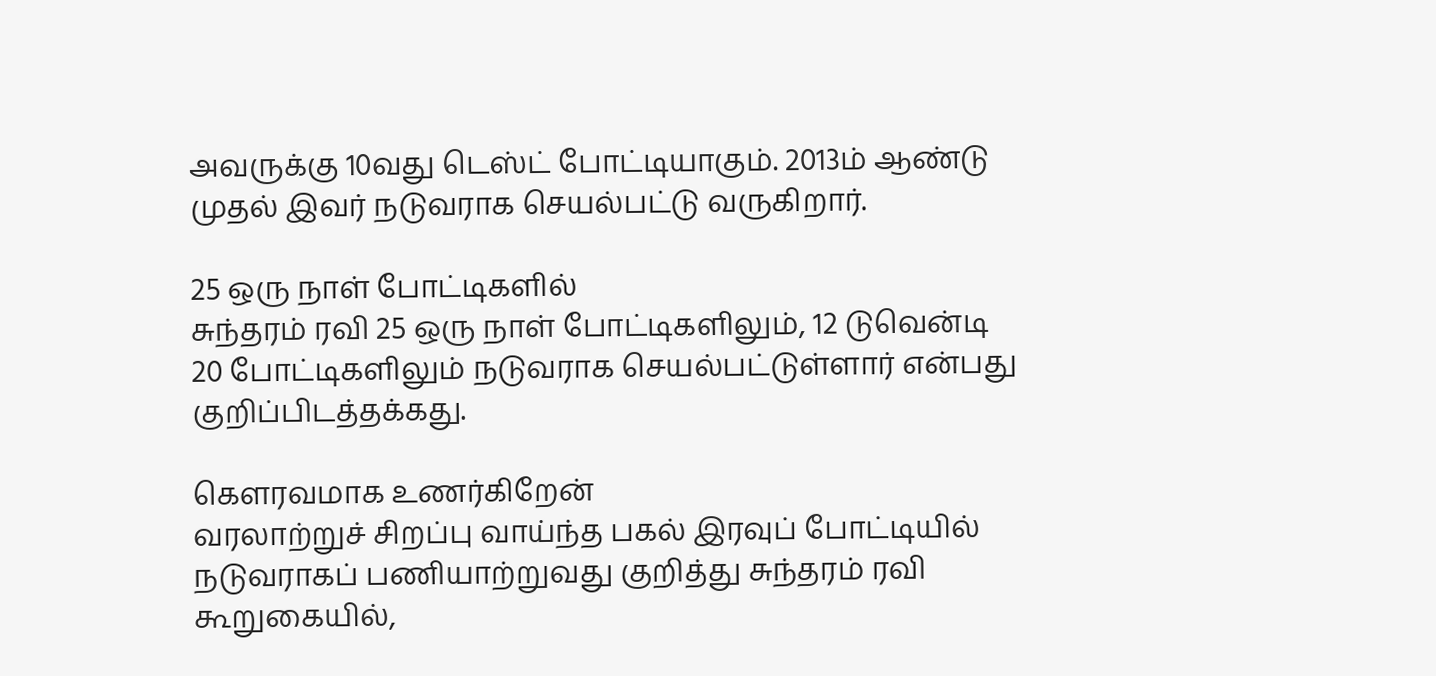அவருக்கு 10வது டெஸ்ட் போட்டியாகும். 2013ம் ஆண்டு முதல் இவர் நடுவராக செயல்பட்டு வருகிறார்.

25 ஒரு நாள் போட்டிகளில்
சுந்தரம் ரவி 25 ஒரு நாள் போட்டிகளிலும், 12 டுவென்டி 20 போட்டிகளிலும் நடுவராக செயல்பட்டுள்ளார் என்பது குறிப்பிடத்தக்கது.

கெளரவமாக உணர்கிறேன்
வரலாற்றுச் சிறப்பு வாய்ந்த பகல் இரவுப் போட்டியில் நடுவராகப் பணியாற்றுவது குறித்து சுந்தரம் ரவி கூறுகையில்,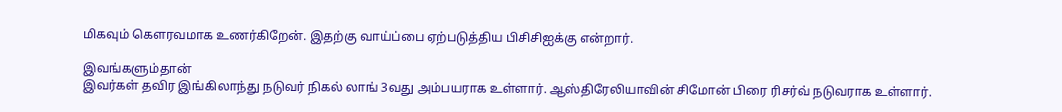மிகவும் கெளரவமாக உணர்கிறேன். இதற்கு வாய்ப்பை ஏற்படுத்திய பிசிசிஐக்கு என்றார்.

இவங்களும்தான்
இவர்கள் தவிர இங்கிலாந்து நடுவர் நிகல் லாங் 3வது அம்பயராக உள்ளார். ஆஸ்திரேலியாவின் சிமோன் பிரை ரிசர்வ் நடுவராக உள்ளார்.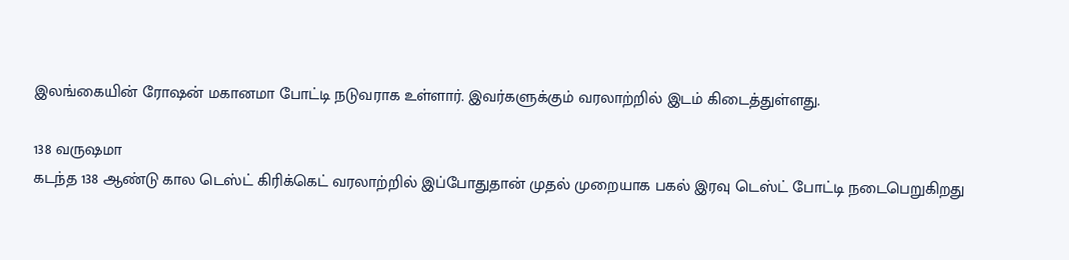இலங்கையின் ரோஷன் மகானமா போட்டி நடுவராக உள்ளார். இவர்களுக்கும் வரலாற்றில் இடம் கிடைத்துள்ளது.

138 வருஷமா
கடந்த 138 ஆண்டு கால டெஸ்ட் கிரிக்கெட் வரலாற்றில் இப்போதுதான் முதல் முறையாக பகல் இரவு டெஸ்ட் போட்டி நடைபெறுகிறது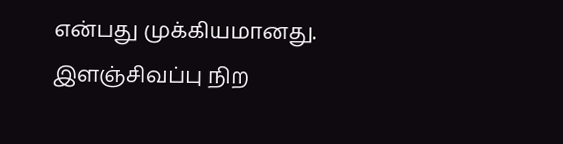என்பது முக்கியமானது. இளஞ்சிவப்பு நிற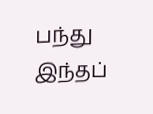பந்து இந்தப்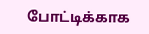போட்டிக்காக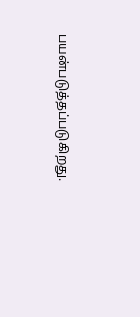பயன்படுத்தப்படுகிறது.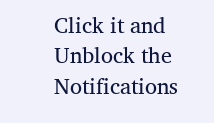Click it and Unblock the Notifications